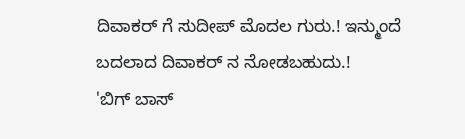ದಿವಾಕರ್ ಗೆ ಸುದೀಪ್ ಮೊದಲ ಗುರು.! ಇನ್ಮುಂದೆ ಬದಲಾದ ದಿವಾಕರ್ ನ ನೋಡಬಹುದು.!
'ಬಿಗ್ ಬಾಸ್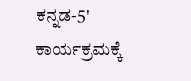ಕನ್ನಡ-5' ಕಾರ್ಯಕ್ರಮಕ್ಕೆ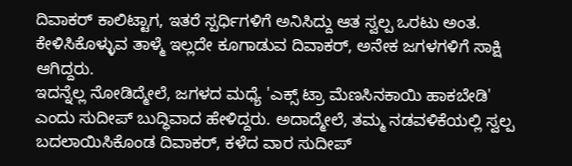ದಿವಾಕರ್ ಕಾಲಿಟ್ಟಾಗ, ಇತರೆ ಸ್ಪರ್ಧಿಗಳಿಗೆ ಅನಿಸಿದ್ದು ಆತ ಸ್ವಲ್ಪ ಒರಟು ಅಂತ. ಕೇಳಿಸಿಕೊಳ್ಳುವ ತಾಳ್ಮೆ ಇಲ್ಲದೇ ಕೂಗಾಡುವ ದಿವಾಕರ್, ಅನೇಕ ಜಗಳಗಳಿಗೆ ಸಾಕ್ಷಿ ಆಗಿದ್ದರು.
ಇದನ್ನೆಲ್ಲ ನೋಡಿದ್ಮೇಲೆ, ಜಗಳದ ಮಧ್ಯೆ 'ಎಕ್ಸ್ ಟ್ರಾ ಮೆಣಸಿನಕಾಯಿ ಹಾಕಬೇಡಿ' ಎಂದು ಸುದೀಪ್ ಬುದ್ಧಿವಾದ ಹೇಳಿದ್ದರು. ಅದಾದ್ಮೇಲೆ, ತಮ್ಮ ನಡವಳಿಕೆಯಲ್ಲಿ ಸ್ವಲ್ಪ ಬದಲಾಯಿಸಿಕೊಂಡ ದಿವಾಕರ್, ಕಳೆದ ವಾರ ಸುದೀಪ್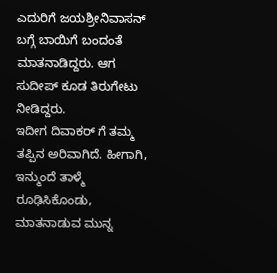ಎದುರಿಗೆ ಜಯಶ್ರೀನಿವಾಸನ್ ಬಗ್ಗೆ ಬಾಯಿಗೆ ಬಂದಂತೆ ಮಾತನಾಡಿದ್ದರು. ಆಗ ಸುದೀಪ್ ಕೂಡ ತಿರುಗೇಟು ನೀಡಿದ್ದರು.
ಇದೀಗ ದಿವಾಕರ್ ಗೆ ತಮ್ಮ ತಪ್ಪಿನ ಅರಿವಾಗಿದೆ. ಹೀಗಾಗಿ, ಇನ್ಮುಂದೆ ತಾಳ್ಮೆ ರೂಢಿಸಿಕೊಂಡು, ಮಾತನಾಡುವ ಮುನ್ನ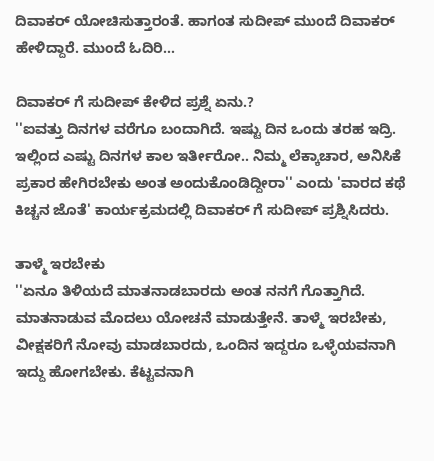ದಿವಾಕರ್ ಯೋಚಿಸುತ್ತಾರಂತೆ. ಹಾಗಂತ ಸುದೀಪ್ ಮುಂದೆ ದಿವಾಕರ್ ಹೇಳಿದ್ದಾರೆ. ಮುಂದೆ ಓದಿರಿ...

ದಿವಾಕರ್ ಗೆ ಸುದೀಪ್ ಕೇಳಿದ ಪ್ರಶ್ನೆ ಏನು.?
''ಐವತ್ತು ದಿನಗಳ ವರೆಗೂ ಬಂದಾಗಿದೆ. ಇಷ್ಟು ದಿನ ಒಂದು ತರಹ ಇದ್ರಿ. ಇಲ್ಲಿಂದ ಎಷ್ಟು ದಿನಗಳ ಕಾಲ ಇರ್ತೀರೋ.. ನಿಮ್ಮ ಲೆಕ್ಕಾಚಾರ, ಅನಿಸಿಕೆ ಪ್ರಕಾರ ಹೇಗಿರಬೇಕು ಅಂತ ಅಂದುಕೊಂಡಿದ್ದೀರಾ'' ಎಂದು 'ವಾರದ ಕಥೆ ಕಿಚ್ಚನ ಜೊತೆ' ಕಾರ್ಯಕ್ರಮದಲ್ಲಿ ದಿವಾಕರ್ ಗೆ ಸುದೀಪ್ ಪ್ರಶ್ನಿಸಿದರು.

ತಾಳ್ಮೆ ಇರಬೇಕು
''ಏನೂ ತಿಳಿಯದೆ ಮಾತನಾಡಬಾರದು ಅಂತ ನನಗೆ ಗೊತ್ತಾಗಿದೆ. ಮಾತನಾಡುವ ಮೊದಲು ಯೋಚನೆ ಮಾಡುತ್ತೇನೆ. ತಾಳ್ಮೆ ಇರಬೇಕು, ವೀಕ್ಷಕರಿಗೆ ನೋವು ಮಾಡಬಾರದು, ಒಂದಿನ ಇದ್ದರೂ ಒಳ್ಳೆಯವನಾಗಿ ಇದ್ದು ಹೋಗಬೇಕು. ಕೆಟ್ಟವನಾಗಿ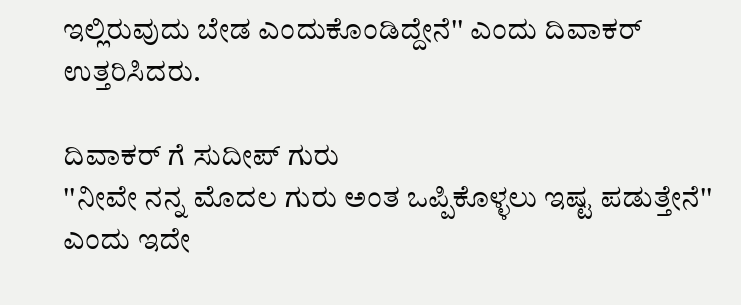ಇಲ್ಲಿರುವುದು ಬೇಡ ಎಂದುಕೊಂಡಿದ್ದೇನೆ'' ಎಂದು ದಿವಾಕರ್ ಉತ್ತರಿಸಿದರು.

ದಿವಾಕರ್ ಗೆ ಸುದೀಪ್ ಗುರು
''ನೀವೇ ನನ್ನ ಮೊದಲ ಗುರು ಅಂತ ಒಪ್ಪಿಕೊಳ್ಳಲು ಇಷ್ಟ ಪಡುತ್ತೇನೆ'' ಎಂದು ಇದೇ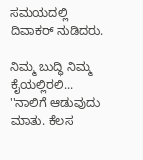ಸಮಯದಲ್ಲಿ ದಿವಾಕರ್ ನುಡಿದರು.

ನಿಮ್ಮ ಬುದ್ಧಿ ನಿಮ್ಮ ಕೈಯಲ್ಲಿರಲಿ...
''ನಾಲಿಗೆ ಆಡುವುದು ಮಾತು. ಕೆಲಸ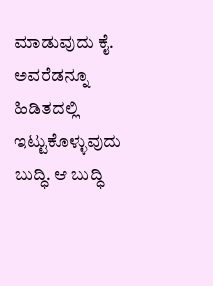ಮಾಡುವುದು ಕೈ. ಅವರೆಡನ್ನೂ ಹಿಡಿತದಲ್ಲಿ ಇಟ್ಟುಕೊಳ್ಳುವುದು ಬುದ್ಧಿ. ಆ ಬುದ್ಧಿ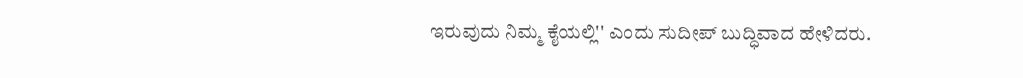ಇರುವುದು ನಿಮ್ಮ ಕೈಯಲ್ಲಿ'' ಎಂದು ಸುದೀಪ್ ಬುದ್ಧಿವಾದ ಹೇಳಿದರು.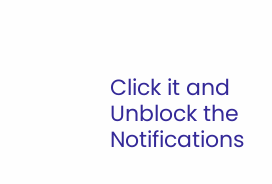Click it and Unblock the Notifications